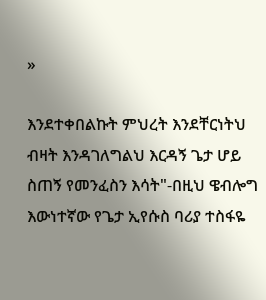»

እንደተቀበልኩት ምህረት እንደቸርነትህ ብዛት እንዳገለግልህ እርዳኝ ጌታ ሆይ ስጠኝ የመንፈስን እሳት"-በዚህ ዌብሎግ እውነተኛው የጌታ ኢየሱስ ባሪያ ተስፋዬ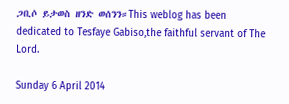ጋቢሶ ይታወስ ዘንድ ወሰንን።This weblog has been dedicated to Tesfaye Gabiso,the faithful servant of The Lord.

Sunday 6 April 2014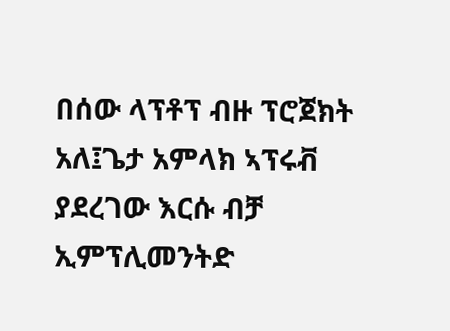በሰው ላፕቶፕ ብዙ ፕሮጀክት አለ፤ጌታ አምላክ ኣፕሩቭ ያደረገው እርሱ ብቻ ኢምፕሊመንትድ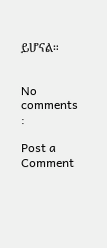ይሆናል።


No comments :

Post a Comment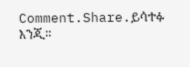Comment.Share.ይሳተፉ እንጂ።